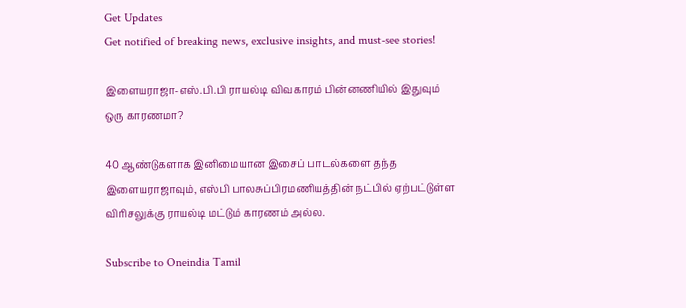Get Updates
Get notified of breaking news, exclusive insights, and must-see stories!

இளையராஜா-எஸ்.பி.பி ராயல்டி விவகாரம் பின்னணியில் இதுவும் ஒரு காரணமா?

40 ஆண்டுகளாக இனிமையான இசைப் பாடல்களை தந்த இளையராஜாவும், எஸ்பி பாலசுப்பிரமணியத்தின் நட்பில் ஏற்பட்டுள்ள விரிசலுக்கு ராயல்டி மட்டும் காரணம் அல்ல.

Subscribe to Oneindia Tamil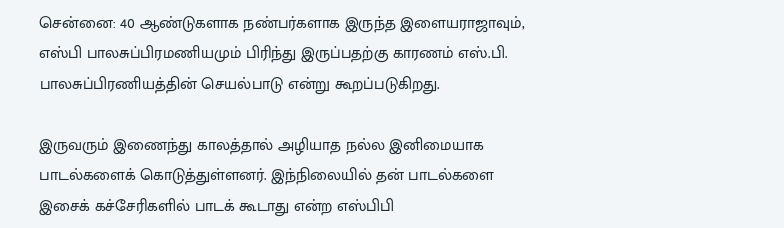சென்னை: 40 ஆண்டுகளாக நண்பர்களாக இருந்த இளையராஜாவும், எஸ்பி பாலசுப்பிரமணியமும் பிரிந்து இருப்பதற்கு காரணம் எஸ்.பி. பாலசுப்பிரணியத்தின் செயல்பாடு என்று கூறப்படுகிறது.

இருவரும் இணைந்து காலத்தால் அழியாத நல்ல இனிமையாக பாடல்களைக் கொடுத்துள்ளனர். இந்நிலையில் தன் பாடல்களை இசைக் கச்சேரிகளில் பாடக் கூடாது என்ற எஸ்பிபி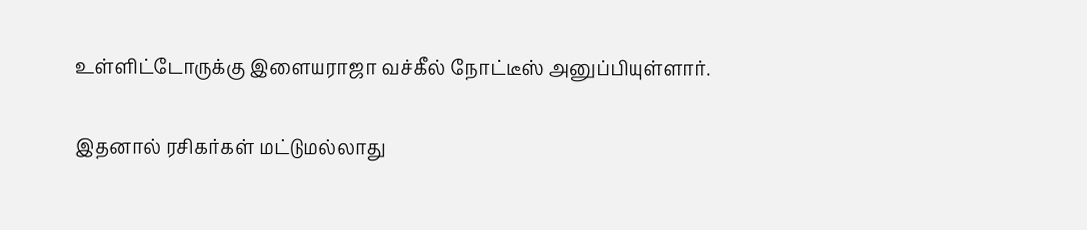உள்ளிட்டோருக்கு இளையராஜா வச்கீல் நோட்டீஸ் அனுப்பியுள்ளார்.

இதனால் ரசிகர்கள் மட்டுமல்லாது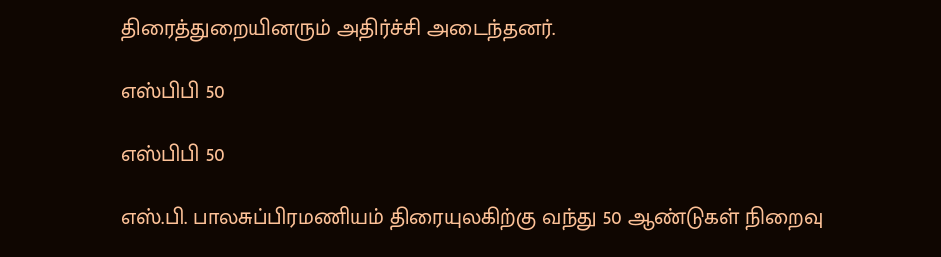திரைத்துறையினரும் அதிர்ச்சி அடைந்தனர்.

எஸ்பிபி 50

எஸ்பிபி 50

எஸ்.பி. பாலசுப்பிரமணியம் திரையுலகிற்கு வந்து 50 ஆண்டுகள் நிறைவு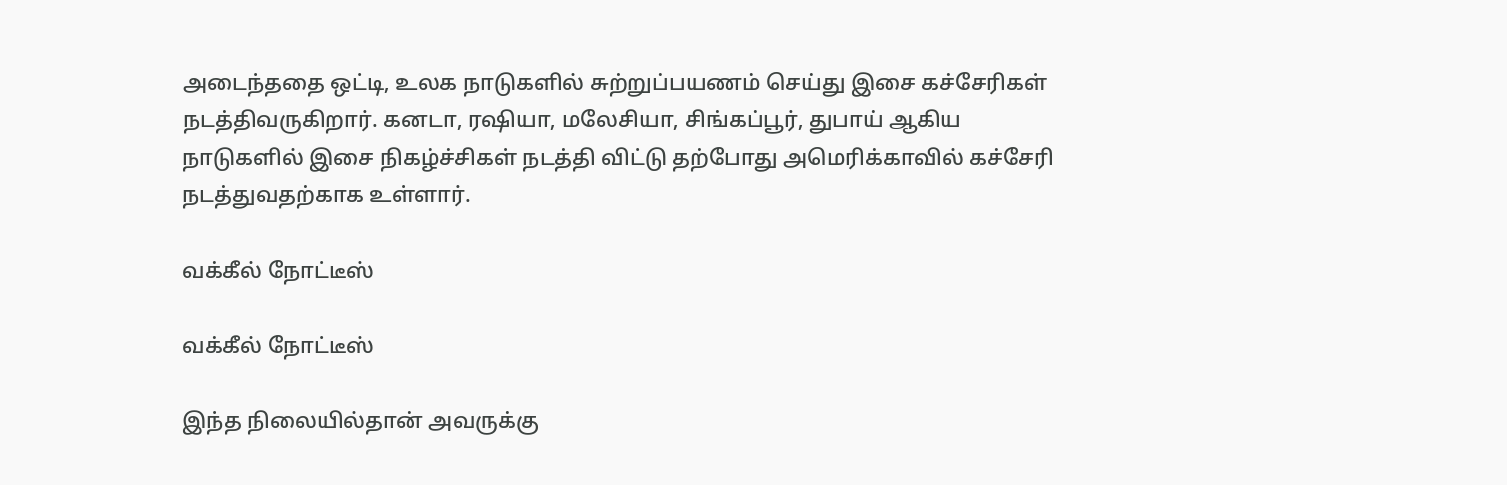அடைந்ததை ஒட்டி, உலக நாடுகளில் சுற்றுப்பயணம் செய்து இசை கச்சேரிகள் நடத்திவருகிறார். கனடா, ரஷியா, மலேசியா, சிங்கப்பூர், துபாய் ஆகிய நாடுகளில் இசை நிகழ்ச்சிகள் நடத்தி விட்டு தற்போது அமெரிக்காவில் கச்சேரி நடத்துவதற்காக உள்ளார்.

வக்கீல் நோட்டீஸ்

வக்கீல் நோட்டீஸ்

இந்த நிலையில்தான் அவருக்கு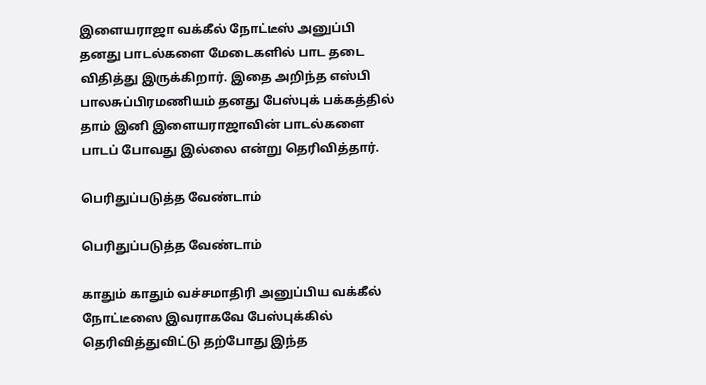இளையராஜா வக்கீல் நோட்டீஸ் அனுப்பி தனது பாடல்களை மேடைகளில் பாட தடை விதித்து இருக்கிறார். இதை அறிந்த எஸ்பி பாலசுப்பிரமணியம் தனது பேஸ்புக் பக்கத்தில் தாம் இனி இளையராஜாவின் பாடல்களை பாடப் போவது இல்லை என்று தெரிவித்தார்.

பெரிதுப்படுத்த வேண்டாம்

பெரிதுப்படுத்த வேண்டாம்

காதும் காதும் வச்சமாதிரி அனுப்பிய வக்கீல் நோட்டீஸை இவராகவே பேஸ்புக்கில் தெரிவித்துவிட்டு தற்போது இந்த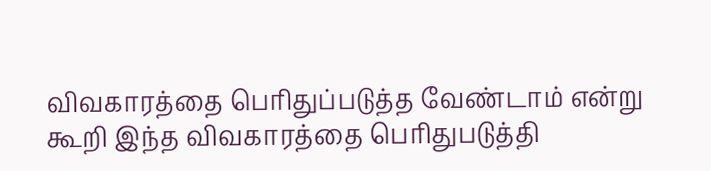விவகாரத்தை பெரிதுப்படுத்த வேண்டாம் என்று கூறி இந்த விவகாரத்தை பெரிதுபடுத்தி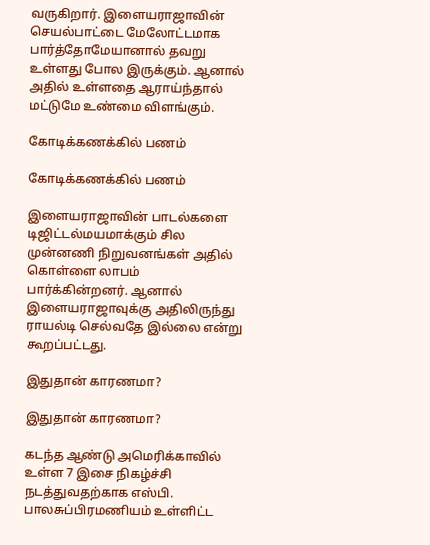வருகிறார். இளையராஜாவின் செயல்பாட்டை மேலோட்டமாக பார்த்தோமேயானால் தவறு உள்ளது போல இருக்கும். ஆனால் அதில் உள்ளதை ஆராய்ந்தால் மட்டுமே உண்மை விளங்கும்.

கோடிக்கணக்கில் பணம்

கோடிக்கணக்கில் பணம்

இளையராஜாவின் பாடல்களை டிஜிட்டல்மயமாக்கும் சில முன்னணி நிறுவனங்கள் அதில் கொள்ளை லாபம் பார்க்கின்றனர். ஆனால் இளையராஜாவுக்கு அதிலிருந்து ராயல்டி செல்வதே இல்லை என்று கூறப்பட்டது.

இதுதான் காரணமா?

இதுதான் காரணமா?

கடந்த ஆண்டு அமெரிக்காவில் உள்ள 7 இசை நிகழ்ச்சி நடத்துவதற்காக எஸ்பி. பாலசுப்பிரமணியம் உள்ளிட்ட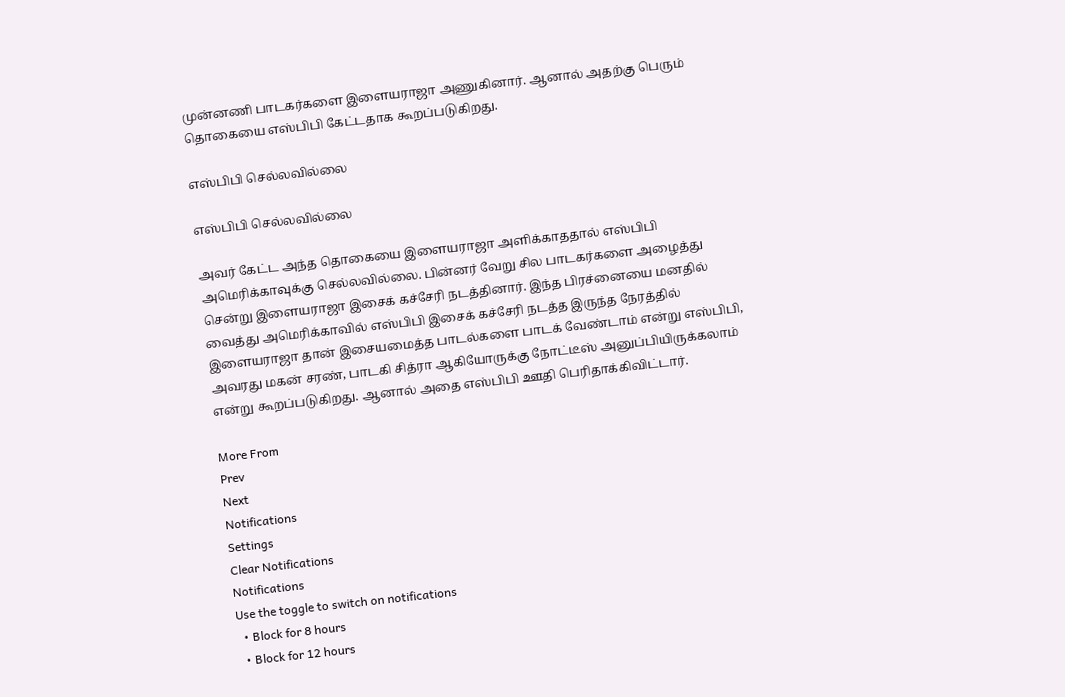முன்னணி பாடகர்களை இளையராஜா அணுகினார். ஆனால் அதற்கு பெரும் தொகையை எஸ்பிபி கேட்டதாக கூறப்படுகிறது.

எஸ்பிபி செல்லவில்லை

எஸ்பிபி செல்லவில்லை

அவர் கேட்ட அந்த தொகையை இளையராஜா அளிக்காததால் எஸ்பிபி அமெரிக்காவுக்கு செல்லவில்லை. பின்னர் வேறு சில பாடகர்களை அழைத்து சென்று இளையராஜா இசைக் கச்சேரி நடத்தினார். இந்த பிரச்னையை மனதில் வைத்து அமெரிக்காவில் எஸ்பிபி இசைக் கச்சேரி நடத்த இருந்த நேரத்தில் இளையராஜா தான் இசையமைத்த பாடல்களை பாடக் வேண்டாம் என்று எஸ்பிபி, அவரது மகன் சரண், பாடகி சித்ரா ஆகியோருக்கு நோட்டீஸ் அனுப்பியிருக்கலாம் என்று கூறப்படுகிறது. ஆனால் அதை எஸ்பிபி ஊதி பெரிதாக்கிவிட்டார்.

More From
Prev
Next
Notifications
Settings
Clear Notifications
Notifications
Use the toggle to switch on notifications
  • Block for 8 hours
  • Block for 12 hours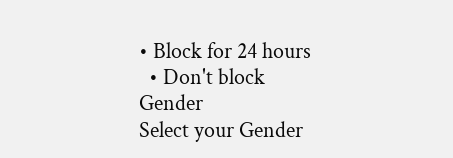• Block for 24 hours
  • Don't block
Gender
Select your Gender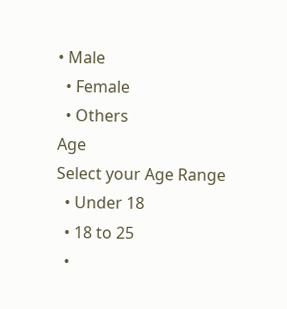• Male
  • Female
  • Others
Age
Select your Age Range
  • Under 18
  • 18 to 25
  •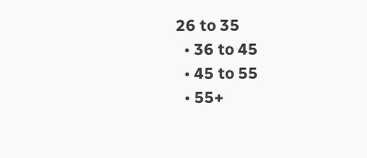26 to 35
  • 36 to 45
  • 45 to 55
  • 55+